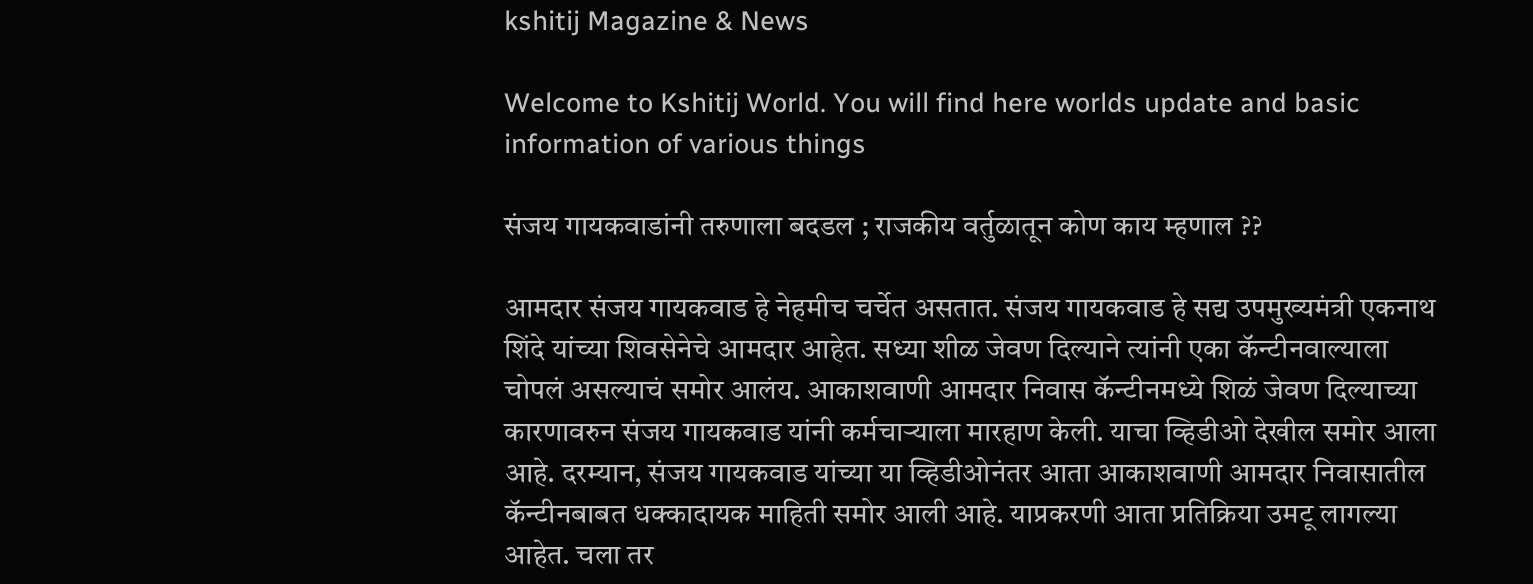kshitij Magazine & News

Welcome to Kshitij World. You will find here worlds update and basic information of various things

संजय गायकवाडांनी तरुणाला बदडल ; राजकीय वर्तुळातून कोण काय म्हणाल ??

आमदार संजय गायकवाड हे नेहमीच चर्चेत असतात. संजय गायकवाड हे सद्य उपमुख्यमंत्री एकनाथ शिंदे यांच्या शिवसेनेचे आमदार आहेत. सध्या शीळ जेवण दिल्याने त्यांनी एका कॅन्टीनवाल्याला चोपलं असल्याचं समोर आलंय. आकाशवाणी आमदार निवास कॅन्टीनमध्ये शिळं जेवण दिल्याच्या कारणावरुन संजय गायकवाड यांनी कर्मचाऱ्याला मारहाण केली. याचा व्हिडीओ देखील समोर आला आहे. दरम्यान, संजय गायकवाड यांच्या या व्हिडीओनंतर आता आकाशवाणी आमदार निवासातील कॅन्टीनबाबत धक्कादायक माहिती समोर आली आहे. याप्रकरणी आता प्रतिक्रिया उमटू लागल्या आहेत. चला तर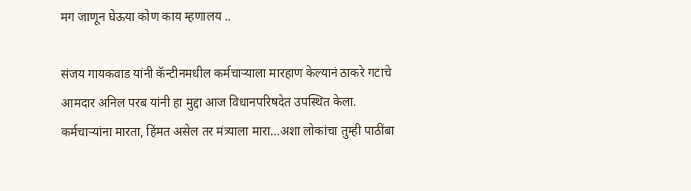मग जाणून घेऊया कोण काय म्हणालय ..

संजय गायकवाड यांनी कॅन्टीनमधील कर्मचाऱ्याला मारहाण केल्यानं ठाकरे गटाचे आमदार अनिल परब यांनी हा मुद्दा आज विधानपरिषदेत उपस्थित केला. कर्मचाऱ्यांना मारता, हिंमत असेल तर मंत्र्याला मारा…अशा लोकांचा तुम्ही पाठींबा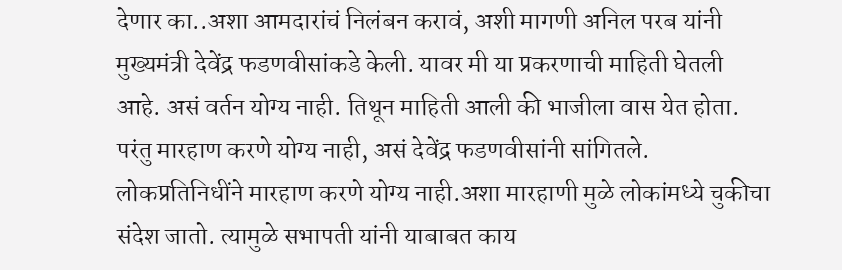देणार का..अशा आमदारांचं निलंबन करावं, अशी मागणी अनिल परब यांनी मुख्यमंत्री देवेंद्र फडणवीसांकडे केली. यावर मी या प्रकरणाची माहिती घेतली आहे. असं वर्तन योग्य नाही. तिथून माहिती आली की भाजीला वास येत होता. परंतु मारहाण करणे योग्य नाही, असं देवेंद्र फडणवीसांनी सांगितले. लोकप्रतिनिधींने मारहाण करणे योग्य नाही.अशा मारहाणी मुळे लोकांमध्ये चुकीचा संदेश जातो. त्यामुळे सभापती यांनी याबाबत काय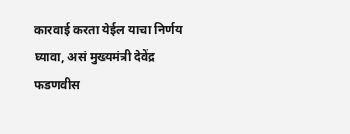कारवाई करता येईल याचा निर्णय घ्यावा, असं मुख्यमंत्री देवेंद्र फडणवीस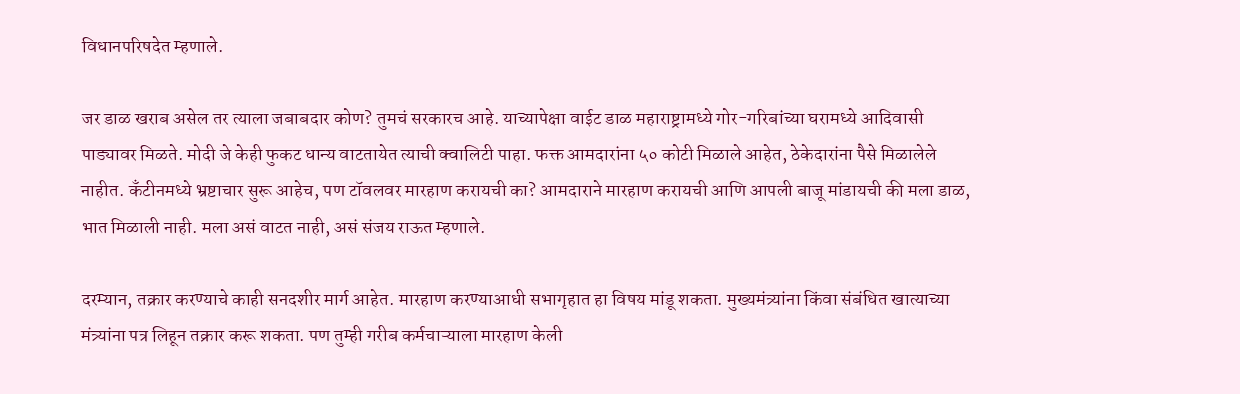विधानपरिषदेत म्हणाले.

जर डाळ खराब असेल तर त्याला जबाबदार कोण? तुमचं सरकारच आहे. याच्यापेक्षा वाईट डाळ महाराष्ट्रामध्ये गोर-गरिबांच्या घरामध्ये आदिवासी पाड्यावर मिळते. मोदी जे केही फुकट धान्य वाटतायेत त्याची क्वालिटी पाहा. फक्त आमदारांना ५० कोटी मिळाले आहेत, ठेकेदारांना पैसे मिळालेले नाहीत. कँटीनमध्ये भ्रष्टाचार सुरू आहेच, पण टॉवलवर मारहाण करायची का? आमदाराने मारहाण करायची आणि आपली बाजू मांडायची की मला डाळ, भात मिळाली नाही. मला असं वाटत नाही, असं संजय राऊत म्हणाले.

दरम्यान, तक्रार करण्याचे काही सनदशीर मार्ग आहेत. मारहाण करण्याआधी सभागृहात हा विषय मांडू शकता. मुख्यमंत्र्यांना किंवा संबंधित खात्याच्या मंत्र्यांना पत्र लिहून तक्रार करू शकता. पण तुम्ही गरीब कर्मचाऱ्याला मारहाण केली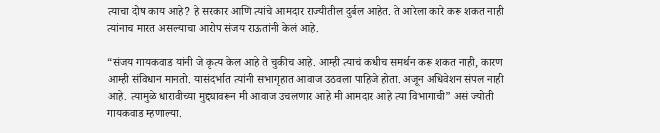त्याचा दोष काय आहे? हे सरकार आणि त्यांचे आमदार राज्यीतील दुर्बल आहेत. ते आरेला कारे करू शकत नाही त्यांनाच मारत असल्याचा आरोप संजय राऊतांनी केलं आहे.

“संजय गायकवाड यांनी जे कृत्य केल आहे ते चुकीच आहे. आम्ही त्याचं कधीच समर्थन करू शकत नाही, कारण आम्ही संविधान मानतो. यासंदर्भात त्यांनी सभागृहात आवाज उठवला पाहिजे होता. अजून अधिवेशन संपल नाही आहे. त्यामुळे धारावीच्या मुद्द्यावरून मी आवाज उचलणार आहे मी आमदार आहे त्या विभागाची” असं ज्योती गायकवाड म्हणाल्या.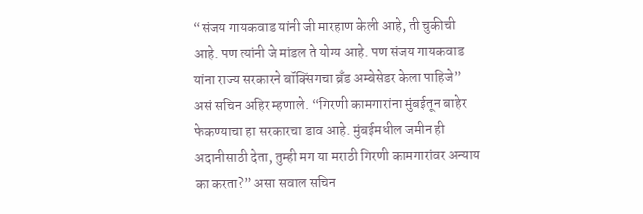“संजय गायकवाड यांनी जी मारहाण केली आहे, ती चुकीची आहे. पण त्यांनी जे मांडल ते योग्य आहे. पण संजय गायकवाड यांना राज्य सरकारने बॉक्सिंगचा ब्रँड अम्बेसेडर केला पाहिजे” असं सचिन अहिर म्हणाले. “गिरणी कामगारांना मुंबईतून बाहेर फेकण्याचा हा सरकारचा डाव आहे. मुंबईमधील जमीन ही अदानीसाठी देता, तुम्ही मग या मराठी गिरणी कामगारांवर अन्याय का करता?” असा सवाल सचिन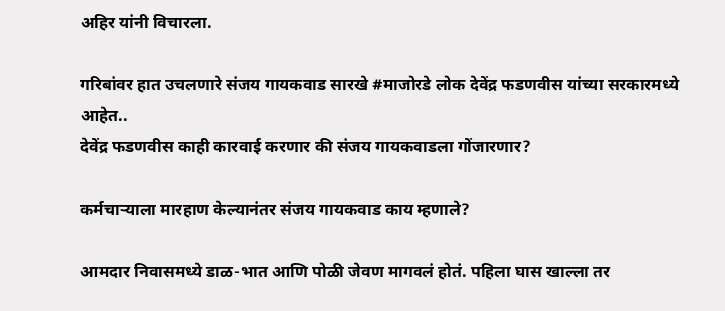अहिर यांनी विचारला.

गरिबांवर हात उचलणारे संजय गायकवाड सारखे #माजोरडे लोक देवेंद्र फडणवीस यांच्या सरकारमध्ये आहेत..
देवेंद्र फडणवीस काही कारवाई करणार की संजय गायकवाडला गोंजारणार?

कर्मचाऱ्याला मारहाण केल्यानंतर संजय गायकवाड काय म्हणाले?

आमदार निवासमध्ये डाळ-भात आणि पोळी जेवण मागवलं होतं. पहिला घास खाल्ला तर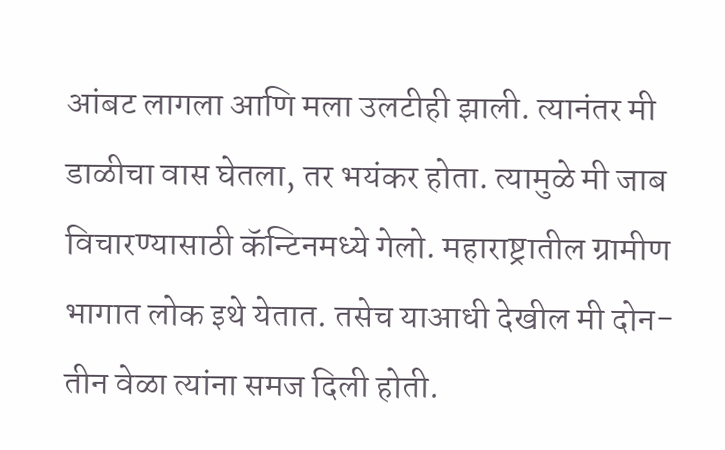आंबट लागला आणि मला उलटीही झाली. त्यानंतर मी डाळीचा वास घेतला, तर भयंकर होता. त्यामुळे मी जाब विचारण्यासाठी कॅन्टिनमध्ये गेलो. महाराष्ट्रातील ग्रामीण भागात लोक इथे येतात. तसेच याआधी देखील मी दोन-तीन वेळा त्यांना समज दिली होती.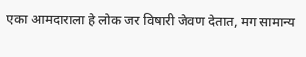एका आमदाराला हे लोक जर विषारी जेवण देतात, मग सामान्य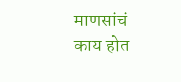माणसांचं काय होत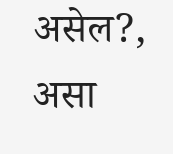असेल?, असा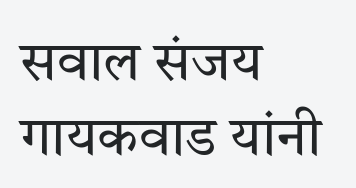सवाल संजय गायकवाड यांनी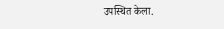उपस्थित केला.